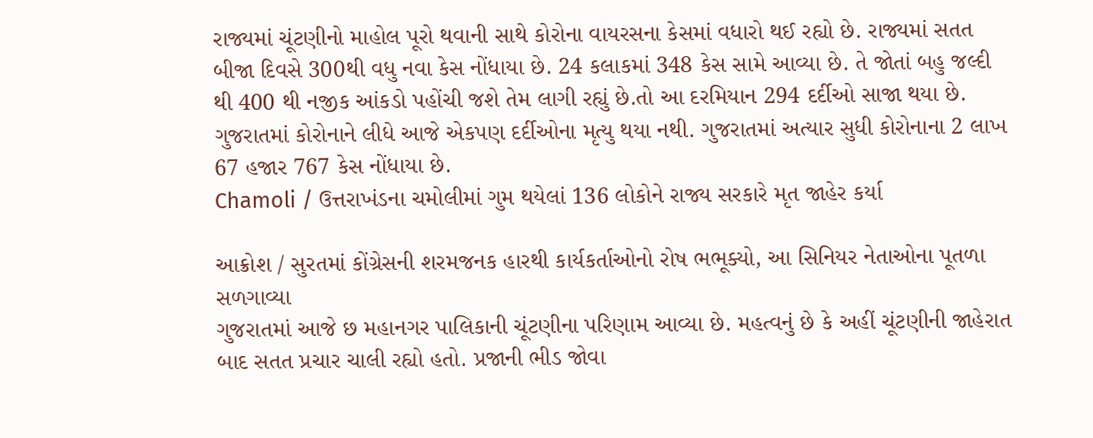રાજ્યમાં ચૂંટણીનો માહોલ પૂરો થવાની સાથે કોરોના વાયરસના કેસમાં વધારો થઈ રહ્યો છે. રાજ્યમાં સતત બીજા દિવસે 300થી વધુ નવા કેસ નોંધાયા છે. 24 કલાકમાં 348 કેસ સામે આવ્યા છે. તે જોતાં બહુ જલ્દી થી 400 થી નજીક આંકડો પહોંચી જશે તેમ લાગી રહ્યું છે.તો આ દરમિયાન 294 દર્દીઓ સાજા થયા છે. ગુજરાતમાં કોરોનાને લીધે આજે એકપણ દર્દીઓના મૃત્યુ થયા નથી. ગુજરાતમાં અત્યાર સુધી કોરોનાના 2 લાખ 67 હજાર 767 કેસ નોંધાયા છે.
Chamoli / ઉત્તરાખંડના ચમોલીમાં ગુમ થયેલાં 136 લોકોને રાજ્ય સરકારે મૃત જાહેર કર્યા

આક્રોશ / સુરતમાં કોંગ્રેસની શરમજનક હારથી કાર્યકર્તાઓનો રોષ ભભૂક્યો, આ સિનિયર નેતાઓના પૂતળા સળગાવ્યા
ગુજરાતમાં આજે છ મહાનગર પાલિકાની ચૂંટણીના પરિણામ આવ્યા છે. મહત્વનું છે કે અહીં ચૂંટણીની જાહેરાત બાદ સતત પ્રચાર ચાલી રહ્યો હતો. પ્રજાની ભીડ જોવા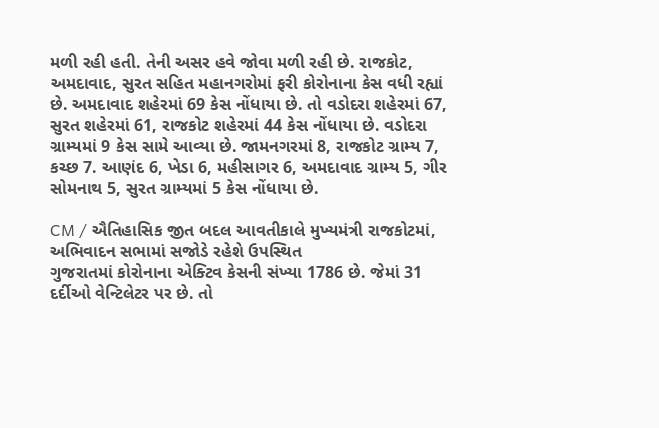મળી રહી હતી. તેની અસર હવે જોવા મળી રહી છે. રાજકોટ, અમદાવાદ, સુરત સહિત મહાનગરોમાં ફરી કોરોનાના કેસ વધી રહ્યાં છે. અમદાવાદ શહેરમાં 69 કેસ નોંધાયા છે. તો વડોદરા શહેરમાં 67, સુરત શહેરમાં 61, રાજકોટ શહેરમાં 44 કેસ નોંધાયા છે. વડોદરા ગ્રામ્યમાં 9 કેસ સામે આવ્યા છે. જામનગરમાં 8, રાજકોટ ગ્રામ્ય 7, કચ્છ 7. આણંદ 6, ખેડા 6, મહીસાગર 6, અમદાવાદ ગ્રામ્ય 5, ગીર સોમનાથ 5, સુરત ગ્રામ્યમાં 5 કેસ નોંધાયા છે.

CM / ઐતિહાસિક જીત બદલ આવતીકાલે મુખ્યમંત્રી રાજકોટમાં, અભિવાદન સભામાં સજોડે રહેશે ઉપસ્થિત
ગુજરાતમાં કોરોનાના એક્ટિવ કેસની સંખ્યા 1786 છે. જેમાં 31 દર્દીઓ વેન્ટિલેટર પર છે. તો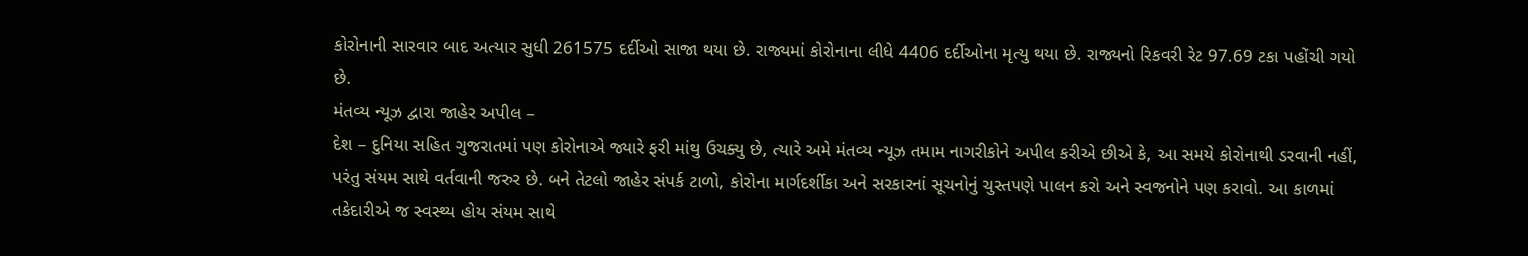કોરોનાની સારવાર બાદ અત્યાર સુધી 261575 દર્દીઓ સાજા થયા છે. રાજ્યમાં કોરોનાના લીધે 4406 દર્દીઓના મૃત્યુ થયા છે. રાજ્યનો રિકવરી રેટ 97.69 ટકા પહોંચી ગયો છે.
મંતવ્ય ન્યૂઝ દ્વારા જાહેર અપીલ –
દેશ – દુનિયા સહિત ગુજરાતમાં પણ કોરોનાએ જ્યારે ફરી માંથુ ઉચક્યુ છે, ત્યારે અમે મંતવ્ય ન્યૂઝ તમામ નાગરીકોને અપીલ કરીએ છીએ કે, આ સમયે કોરોનાથી ડરવાની નહીં, પરંતુ સંયમ સાથે વર્તવાની જરુર છે. બને તેટલો જાહેર સંપર્ક ટાળો, કોરોના માર્ગદર્શીકા અને સરકારનાં સૂચનોનું ચુસ્તપણે પાલન કરો અને સ્વજનોને પણ કરાવો. આ કાળમાં તકેદારીએ જ સ્વસ્થ્ય હોય સંયમ સાથે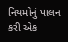નિયમોનું પાલન કરી એક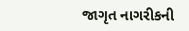જાગૃત નાગરીકની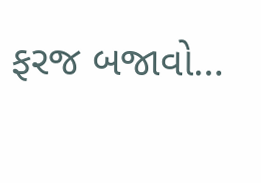ફરજ બજાવો…